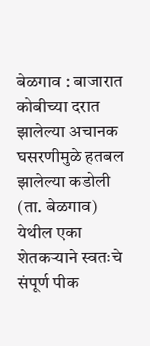बेळगाव : बाजारात कोबीच्या दरात झालेल्या अचानक घसरणीमुळे हतबल झालेल्या कडोली (ता. बेळगाव) येथील एका शेतकऱ्याने स्वतःचे संपूर्ण पीक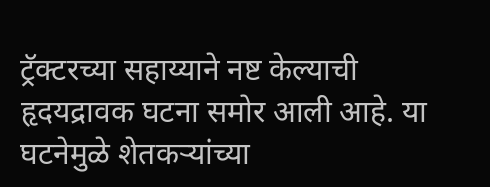ट्रॅक्टरच्या सहाय्याने नष्ट केल्याची हृदयद्रावक घटना समोर आली आहे. या घटनेमुळे शेतकऱ्यांच्या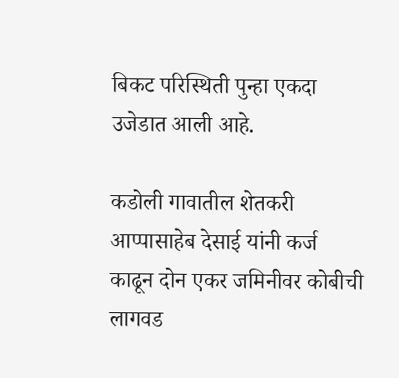बिकट परिस्थिती पुन्हा एकदा उजेडात आली आहे.

कडोली गावातील शेतकरी आप्पासाहेब देसाई यांनी कर्ज काढून दोन एकर जमिनीवर कोबीची लागवड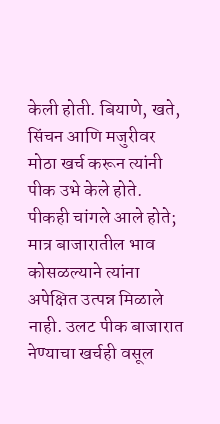केली होती. बियाणे, खते, सिंचन आणि मजुरीवर मोठा खर्च करून त्यांनी पीक उभे केले होते. पीकही चांगले आले होते; मात्र बाजारातील भाव कोसळल्याने त्यांना अपेक्षित उत्पन्न मिळाले नाही. उलट पीक बाजारात नेण्याचा खर्चही वसूल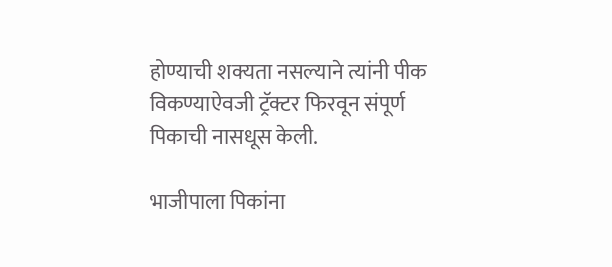होण्याची शक्यता नसल्याने त्यांनी पीक विकण्याऐवजी ट्रॅक्टर फिरवून संपूर्ण पिकाची नासधूस केली.

भाजीपाला पिकांना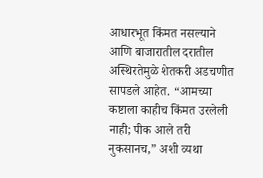आधारभूत किंमत नसल्याने आणि बाजारातील दरातील अस्थिरतेमुळे शेतकरी अडचणीत सापडले आहेत. “आमच्या कष्टाला काहीच किंमत उरलेली नाही; पीक आले तरी नुकसानच,” अशी व्यथा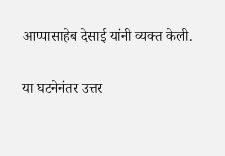आप्पासाहेब देसाई यांनी व्यक्त केली.

या घटनेनंतर उत्तर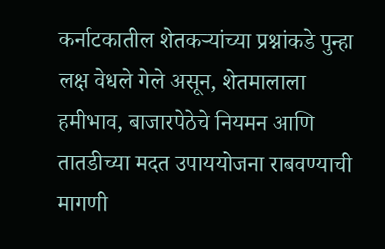कर्नाटकातील शेतकऱ्यांच्या प्रश्नांकडे पुन्हा लक्ष वेधले गेले असून, शेतमालाला हमीभाव, बाजारपेठेचे नियमन आणि तातडीच्या मदत उपाययोजना राबवण्याची मागणी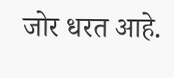जोर धरत आहे.